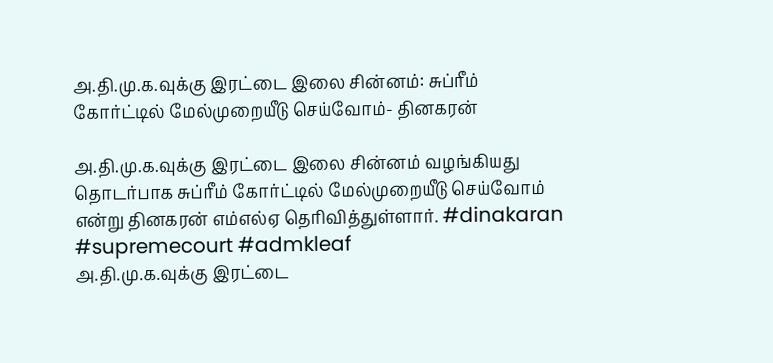அ.தி.மு.க.வுக்கு இரட்டை இலை சின்னம்: சுப்ரீம் கோர்ட்டில் மேல்முறையீடு செய்வோம்- தினகரன்

அ.தி.மு.க.வுக்கு இரட்டை இலை சின்னம் வழங்கியது தொடர்பாக சுப்ரீம் கோர்ட்டில் மேல்முறையீடு செய்வோம் என்று தினகரன் எம்எல்ஏ தெரிவித்துள்ளார். #dinakaran #supremecourt #admkleaf
அ.தி.மு.க.வுக்கு இரட்டை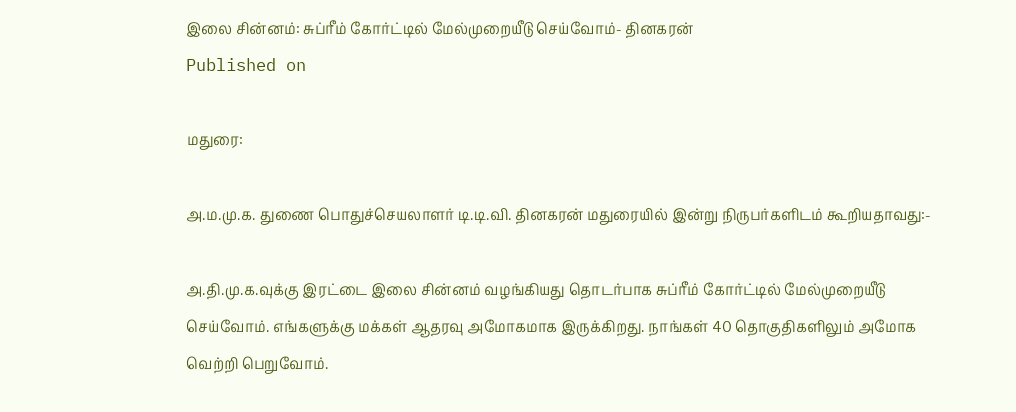இலை சின்னம்: சுப்ரீம் கோர்ட்டில் மேல்முறையீடு செய்வோம்- தினகரன்
Published on

மதுரை:

அ.ம.மு.க. துணை பொதுச்செயலாளர் டி.டி.வி. தினகரன் மதுரையில் இன்று நிருபர்களிடம் கூறியதாவது:-

அ.தி.மு.க.வுக்கு இரட்டை இலை சின்னம் வழங்கியது தொடர்பாக சுப்ரீம் கோர்ட்டில் மேல்முறையீடு செய்வோம். எங்களுக்கு மக்கள் ஆதரவு அமோகமாக இருக்கிறது. நாங்கள் 40 தொகுதிகளிலும் அமோக வெற்றி பெறுவோம்.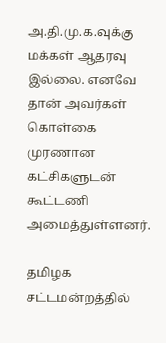அ.தி.மு.க.வுக்கு மக்கள் ஆதரவு இல்லை. எனவே தான் அவர்கள் கொள்கை முரணான கட்சிகளுடன் கூட்டணி அமைத்துள்ளனர்.

தமிழக சட்டமன்றத்தில்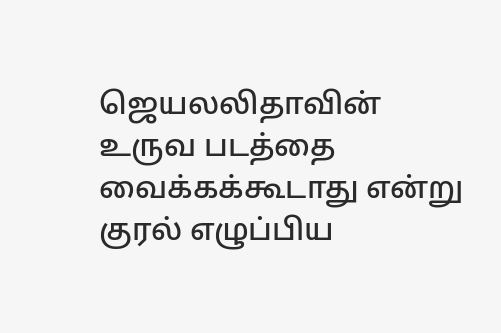ஜெயலலிதாவின் உருவ படத்தை வைக்கக்கூடாது என்று குரல் எழுப்பிய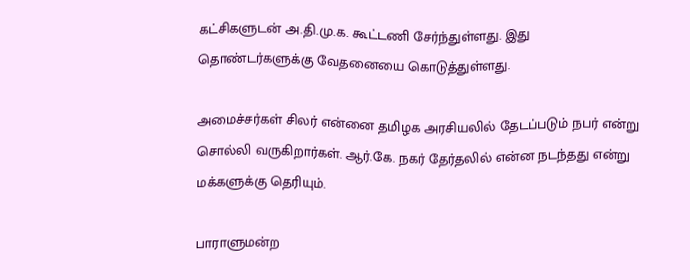கட்சிகளுடன் அ.தி.மு.க. கூட்டணி சேர்ந்துள்ளது. இது தொண்டர்களுக்கு வேதனையை கொடுத்துள்ளது.

அமைச்சர்கள் சிலர் என்னை தமிழக அரசியலில் தேடப்படும் நபர் என்று சொல்லி வருகிறார்கள். ஆர்.கே. நகர் தேர்தலில் என்ன நடந்தது என்று மக்களுக்கு தெரியும்.

பாராளுமன்ற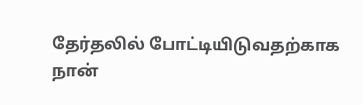தேர்தலில் போட்டியிடுவதற்காக நான்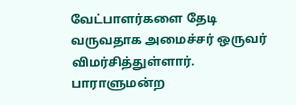வேட்பாளர்களை தேடி வருவதாக அமைச்சர் ஒருவர் விமர்சித்துள்ளார். பாராளுமன்ற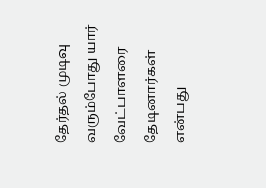தேர்தல் முடிவு வரும்போது யார் வேட்பாளரை தேடினார்கள் என்பது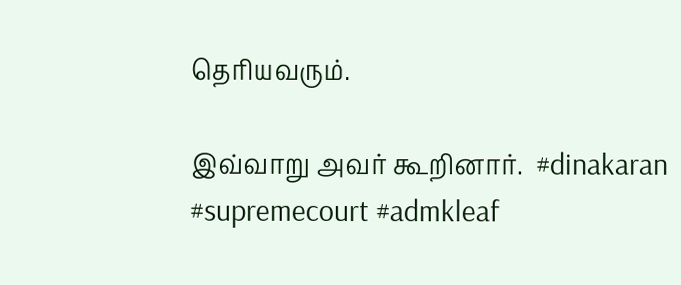தெரியவரும்.

இவ்வாறு அவர் கூறினார்.  #dinakaran #supremecourt #admkleaf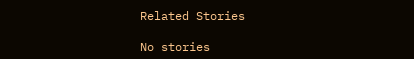Related Stories

No stories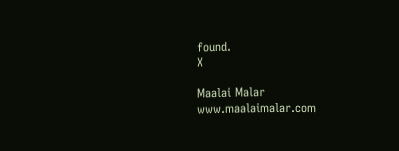found.
X

Maalai Malar
www.maalaimalar.com